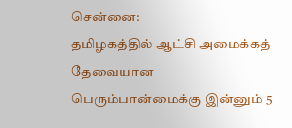சென்னை:
தமிழகத்தில் ஆட்சி அமைக்கத் தேவையான பெரும்பான்மைக்கு இன்னும் 5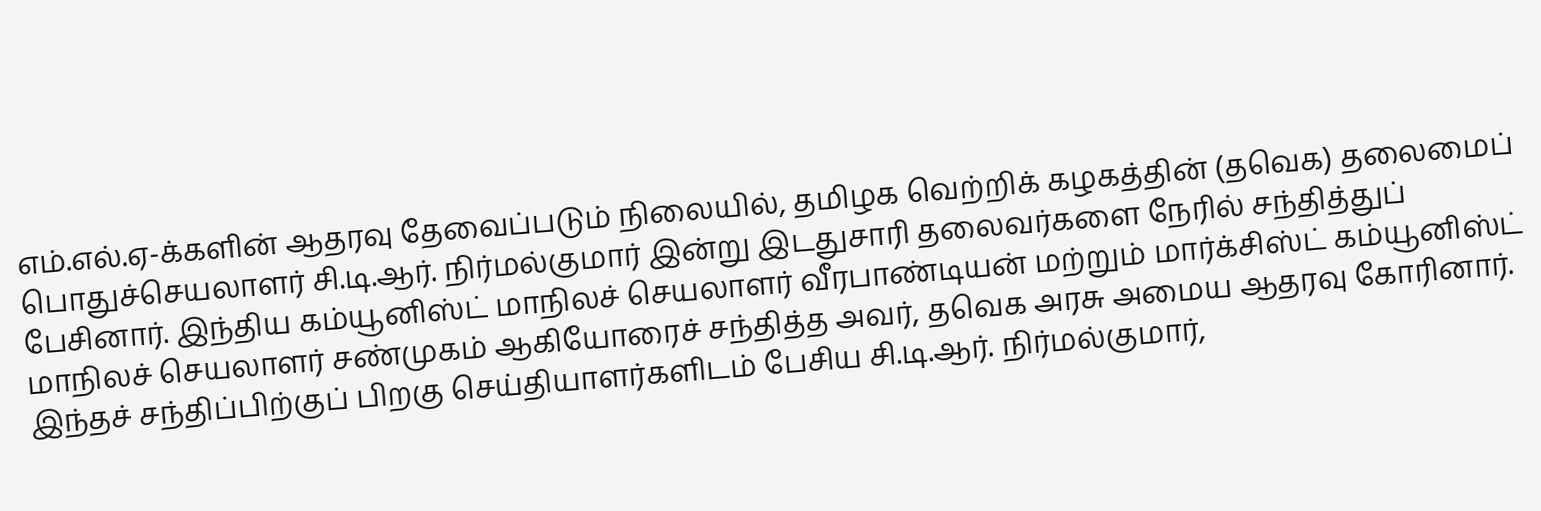எம்.எல்.ஏ-க்களின் ஆதரவு தேவைப்படும் நிலையில், தமிழக வெற்றிக் கழகத்தின் (தவெக) தலைமைப் பொதுச்செயலாளர் சி.டி.ஆர். நிர்மல்குமார் இன்று இடதுசாரி தலைவர்களை நேரில் சந்தித்துப் பேசினார். இந்திய கம்யூனிஸ்ட் மாநிலச் செயலாளர் வீரபாண்டியன் மற்றும் மார்க்சிஸ்ட் கம்யூனிஸ்ட் மாநிலச் செயலாளர் சண்முகம் ஆகியோரைச் சந்தித்த அவர், தவெக அரசு அமைய ஆதரவு கோரினார்.
இந்தச் சந்திப்பிற்குப் பிறகு செய்தியாளர்களிடம் பேசிய சி.டி.ஆர். நிர்மல்குமார்,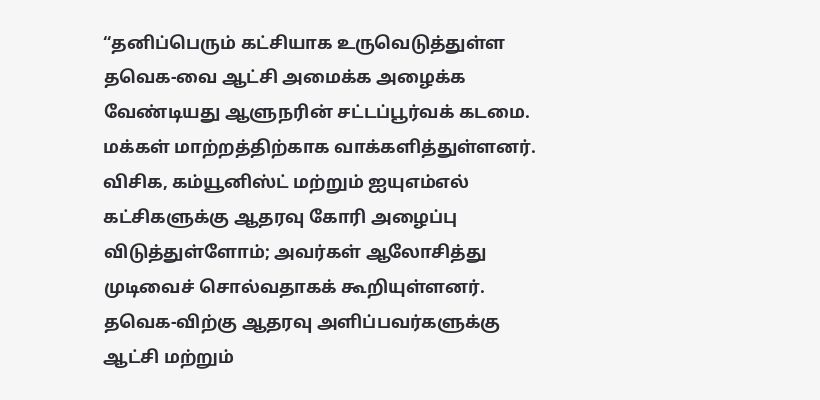“தனிப்பெரும் கட்சியாக உருவெடுத்துள்ள தவெக-வை ஆட்சி அமைக்க அழைக்க வேண்டியது ஆளுநரின் சட்டப்பூர்வக் கடமை. மக்கள் மாற்றத்திற்காக வாக்களித்துள்ளனர். விசிக, கம்யூனிஸ்ட் மற்றும் ஐயுஎம்எல் கட்சிகளுக்கு ஆதரவு கோரி அழைப்பு விடுத்துள்ளோம்; அவர்கள் ஆலோசித்து முடிவைச் சொல்வதாகக் கூறியுள்ளனர். தவெக-விற்கு ஆதரவு அளிப்பவர்களுக்கு ஆட்சி மற்றும்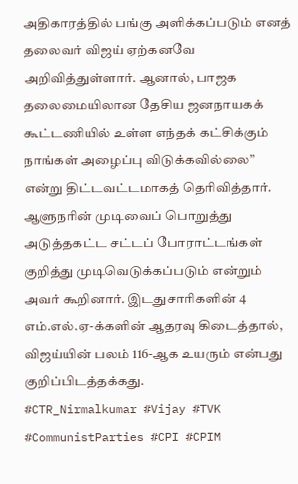அதிகாரத்தில் பங்கு அளிக்கப்படும் எனத் தலைவர் விஜய் ஏற்கனவே அறிவித்துள்ளார். ஆனால், பாஜக தலைமையிலான தேசிய ஜனநாயகக் கூட்டணியில் உள்ள எந்தக் கட்சிக்கும் நாங்கள் அழைப்பு விடுக்கவில்லை” என்று திட்டவட்டமாகத் தெரிவித்தார். ஆளுநரின் முடிவைப் பொறுத்து அடுத்தகட்ட சட்டப் போராட்டங்கள் குறித்து முடிவெடுக்கப்படும் என்றும் அவர் கூறினார். இடதுசாரிகளின் 4 எம்.எல்.ஏ-க்களின் ஆதரவு கிடைத்தால், விஜய்யின் பலம் 116-ஆக உயரும் என்பது குறிப்பிடத்தக்கது.
#CTR_Nirmalkumar #Vijay #TVK #CommunistParties #CPI #CPIM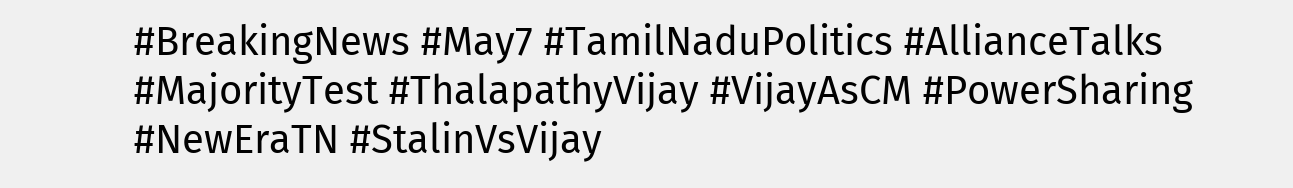#BreakingNews #May7 #TamilNaduPolitics #AllianceTalks #MajorityTest #ThalapathyVijay #VijayAsCM #PowerSharing #NewEraTN #StalinVsVijay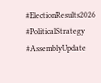#ElectionResults2026 #PoliticalStrategy #AssemblyUpdate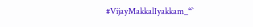#VijayMakkalIyakkam_“`